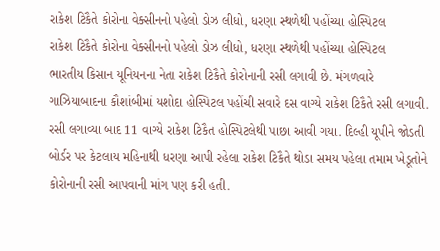રાકેશ ટિકૈતે કોરોના વેક્સીનનો પહેલો ડોઝ લીધો, ધરણા સ્થળેથી પહોંચ્યા હોસ્પિટલ
રાકેશ ટિકૈતે કોરોના વેક્સીનનો પહેલો ડોઝ લીધો, ધરણા સ્થળેથી પહોંચ્યા હોસ્પિટલ
ભારતીય કિસાન યૂનિયનના નેતા રાકેશ ટિકૈતે કોરોનાની રસી લગાવી છે. મંગળવારે ગાઝિયાબાદના કૌશાંબીમાં યશોદા હોસ્પિટલ પહોંચી સવારે દસ વાગ્યે રાકેશ ટિકૈતે રસી લગાવી. રસી લગાવ્યા બાદ 11 વાગ્યે રાકેશ ટિકૈત હોસ્પિટલેથી પાછા આવી ગયા. દિલ્હી યૂપીને જોડતી બોર્ડર પર કેટલાય મહિનાથી ધરણા આપી રહેલા રાકેશ ટિકૈતે થોડા સમય પહેલા તમામ ખેડૂતોને કોરોનાની રસી આપવાની માંગ પણ કરી હતી.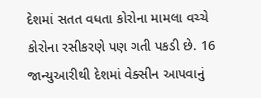દેશમાં સતત વધતા કોરોના મામલા વચ્ચે કોરોના રસીકરણે પણ ગતી પકડી છે. 16 જાન્યુઆરીથી દેશમાં વેક્સીન આપવાનું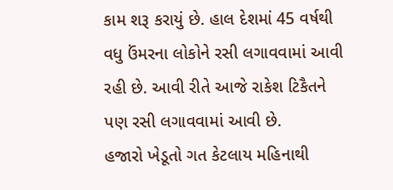કામ શરૂ કરાયું છે. હાલ દેશમાં 45 વર્ષથી વધુ ઉંમરના લોકોને રસી લગાવવામાં આવી રહી છે. આવી રીતે આજે રાકેશ ટિકૈતને પણ રસી લગાવવામાં આવી છે.
હજારો ખેડૂતો ગત કેટલાય મહિનાથી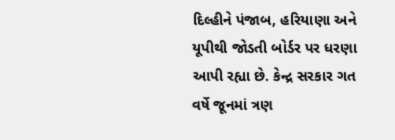દિલ્હીને પંજાબ, હરિયાણા અને યૂપીથી જોડતી બોર્ડર પર ધરણા આપી રહ્યા છે. કેન્દ્ર સરકાર ગત વર્ષે જૂનમાં ત્રણ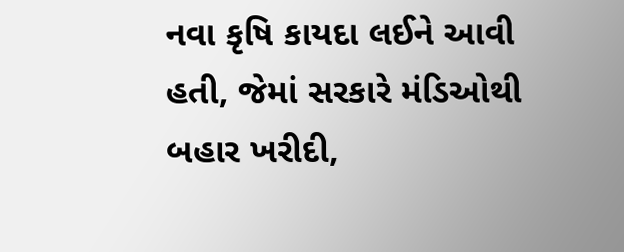નવા કૃષિ કાયદા લઈને આવી હતી, જેમાં સરકારે મંડિઓથી બહાર ખરીદી,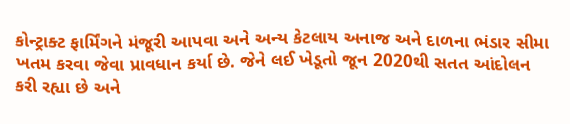કોન્ટ્રાક્ટ ફાર્મિંગને મંજૂરી આપવા અને અન્ય કેટલાય અનાજ અને દાળના ભંડાર સીમા ખતમ કરવા જેવા પ્રાવધાન કર્યા છે. જેને લઈ ખેડૂતો જૂન 2020થી સતત આંદોલન કરી રહ્યા છે અને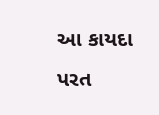આ કાયદા પરત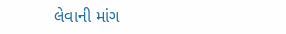લેવાની માંગ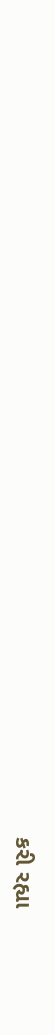કરી રહ્યા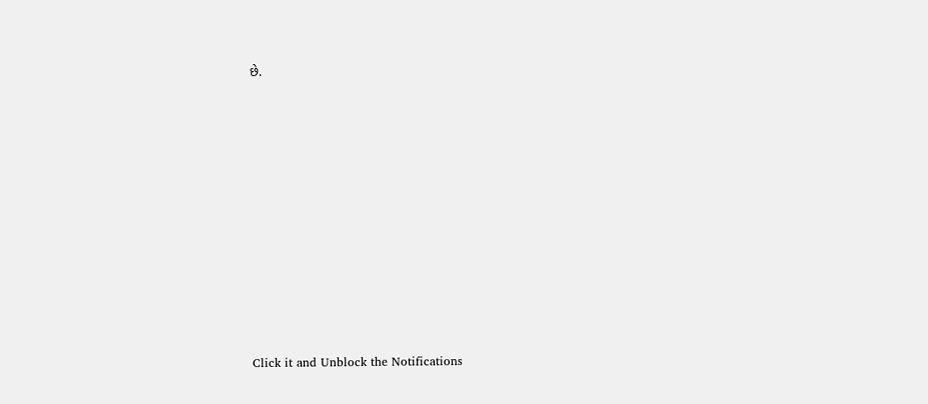છે.












Click it and Unblock the Notifications